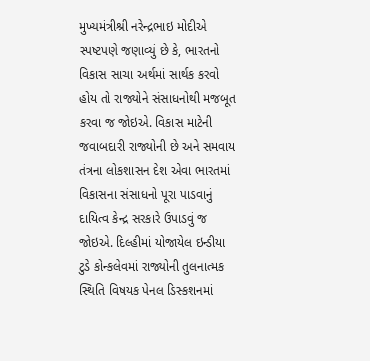મુખ્યમંત્રીશ્રી નરેન્દ્રભાઇ મોદીએ સ્પષ્ટપણે જણાવ્યું છે કે, ભારતનો વિકાસ સાચા અર્થમાં સાર્થક કરવો હોય તો રાજ્યોને સંસાધનોથી મજબૂત કરવા જ જોઇએ. વિકાસ માટેની જવાબદારી રાજ્યોની છે અને સમવાય તંત્રના લોકશાસન દેશ એવા ભારતમાં વિકાસના સંસાધનો પૂરા પાડવાનું દાયિત્વ કેન્દ્ર સરકારે ઉપાડવું જ જોઇએ. દિલ્હીમાં યોજાયેલ ઇન્ડીયા ટુડે કોન્કલેવમાં રાજ્યોની તુલનાત્મક સ્થિતિ વિષયક પેનલ ડિસ્કશનમાં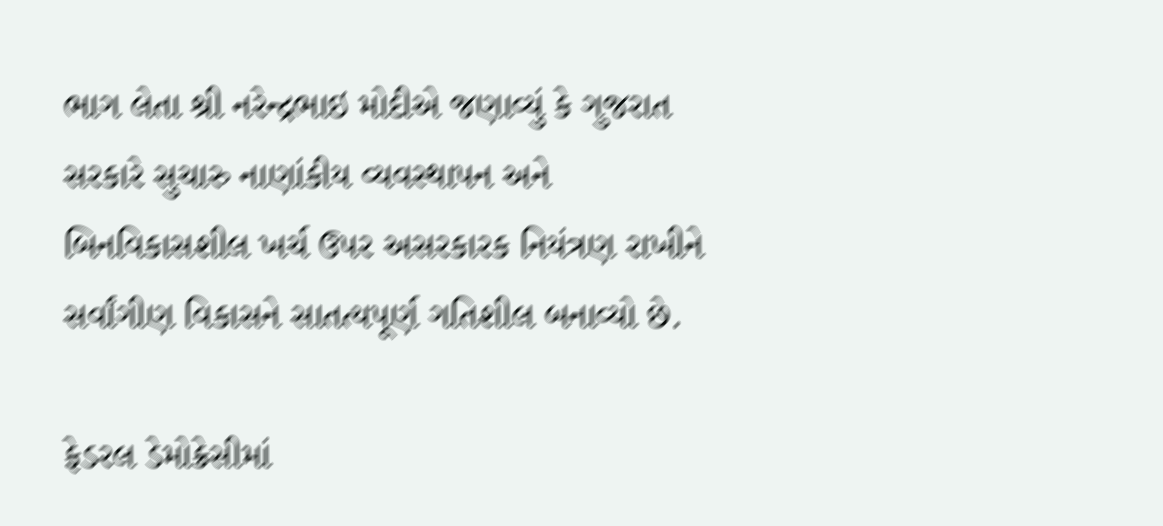ભાગ લેતા શ્રી નરેન્દ્રભાઇ મોદીએ જણાવ્યું કે ગુજરાત સરકારે સુચારુ નાણાંકીય વ્યવસ્થાપન અને બિનવિકાસશીલ ખર્ચ ઉપર અસરકારક નિયંત્રણ રાખીને સર્વાંગીણ વિકાસને સાતત્યપૂર્ણ ગતિશીલ બનાવ્યો છે.

ફેડરલ ડેમોક્રેસીમાં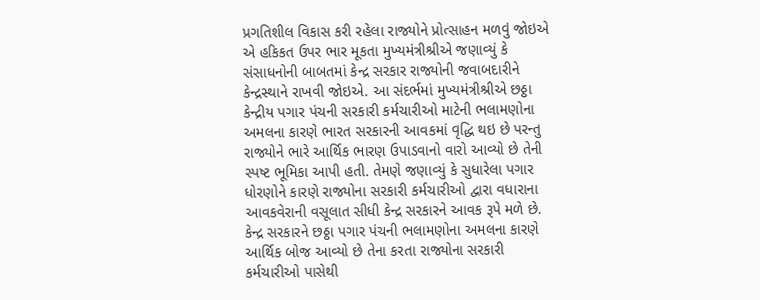પ્રગતિશીલ વિકાસ કરી રહેલા રાજ્યોને પ્રોત્સાહન મળવું જોઇએ એ હકિકત ઉપર ભાર મૂકતા મુખ્યમંત્રીશ્રીએ જણાવ્યું કે સંસાધનોની બાબતમાં કેન્દ્ર સરકાર રાજ્યોની જવાબદારીને કેન્દ્રસ્થાને રાખવી જોઇએ. આ સંદર્ભમાં મુખ્યમંત્રીશ્રીએ છઠ્ઠા કેન્દ્રીય પગાર પંચની સરકારી કર્મચારીઓ માટેની ભલામણોના અમલના કારણે ભારત સરકારની આવકમાં વૃદ્ધિ થઇ છે પરન્તુ રાજ્યોને ભારે આર્થિક ભારણ ઉપાડવાનો વારો આવ્યો છે તેની સ્પષ્ટ ભૂમિકા આપી હતી. તેમણે જણાવ્યું કે સુધારેલા પગાર ધોરણોને કારણે રાજ્યોના સરકારી કર્મચારીઓ દ્વારા વધારાના આવકવેરાની વસૂલાત સીધી કેન્દ્ર સરકારને આવક રૂપે મળે છે. કેન્દ્ર સરકારને છઠ્ઠા પગાર પંચની ભલામણોના અમલના કારણે આર્થિક બોજ આવ્યો છે તેના કરતા રાજ્યોના સરકારી કર્મચારીઓ પાસેથી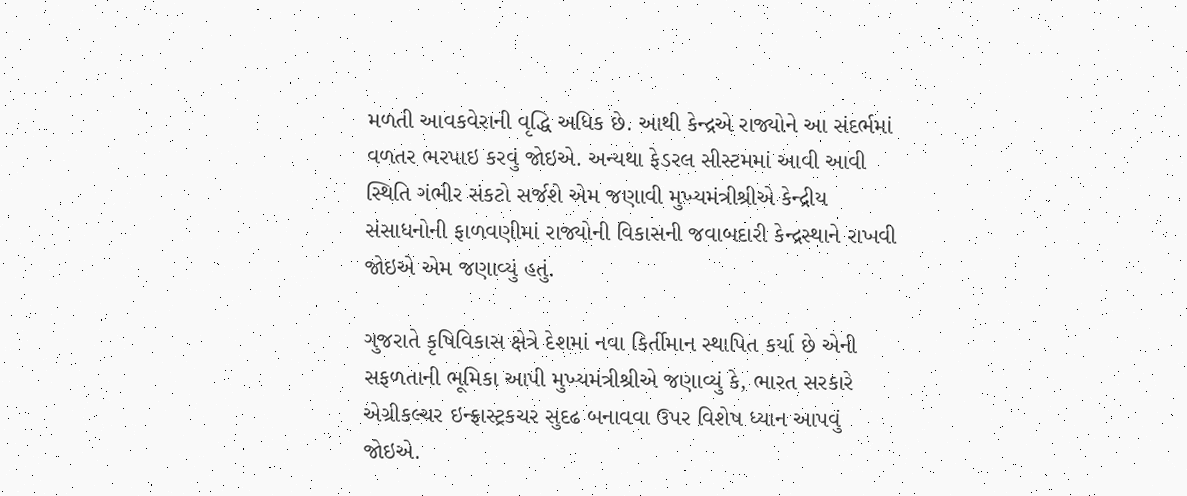મળતી આવકવેરાની વૃદ્ધિ અધિક છે. આથી કેન્દ્રએ રાજ્યોને આ સંદર્ભમાં વળતર ભરપાઇ કરવું જોઇએ. અન્યથા ફેડરલ સીસ્ટમમાં આવી આવી સ્થિતિ ગંભીર સંકટો સર્જશે એમ જણાવી મુખ્યમંત્રીશ્રીએ કેન્દ્રીય સંસાધનોની ફાળવણીમાં રાજ્યોની વિકાસની જવાબદારી કેન્દ્રસ્થાને રાખવી જોઇએ એમ જણાવ્યું હતું.

ગુજરાતે કૃષિવિકાસ ક્ષેત્રે દેશમાં નવા કિર્તીમાન સ્થાપિત કર્યા છે એની સફળતાની ભૂમિકા આપી મુખ્યમંત્રીશ્રીએ જણાવ્યું કે, ભારત સરકારે એગ્રીકલ્ચર ઇન્ફ્રાસ્ટ્રકચર સુદઢ બનાવવા ઉપર વિશેષ ધ્યાન આપવું જોઇએ.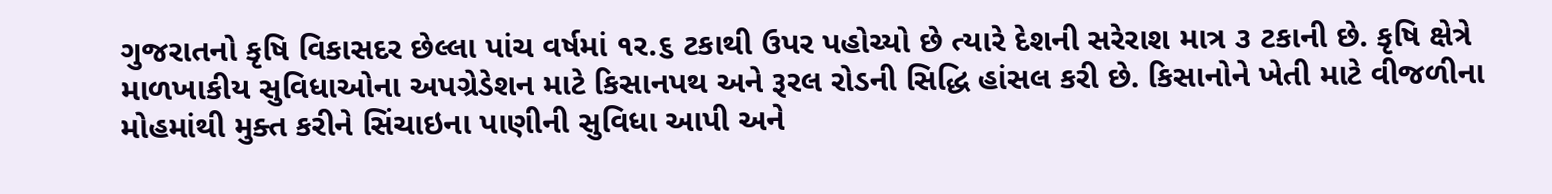ગુજરાતનો કૃષિ વિકાસદર છેલ્લા પાંચ વર્ષમાં ૧ર.૬ ટકાથી ઉપર પહોચ્યો છે ત્યારે દેશની સરેરાશ માત્ર ૩ ટકાની છે. કૃષિ ક્ષેત્રે માળખાકીય સુવિધાઓના અપગ્રેડેશન માટે કિસાનપથ અને રૂરલ રોડની સિદ્ધિ હાંસલ કરી છે. કિસાનોને ખેતી માટે વીજળીના મોહમાંથી મુક્ત કરીને સિંચાઇના પાણીની સુવિધા આપી અને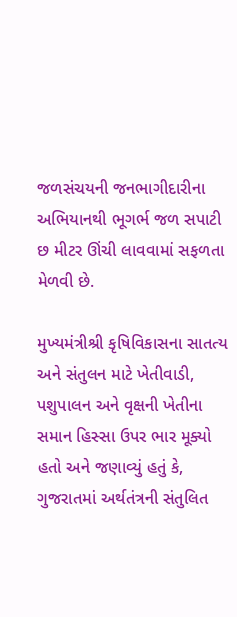જળસંચયની જનભાગીદારીના અભિયાનથી ભૂગર્ભ જળ સપાટી છ મીટર ઊંચી લાવવામાં સફળતા મેળવી છે.

મુખ્યમંત્રીશ્રી કૃષિવિકાસના સાતત્ય અને સંતુલન માટે ખેતીવાડી, પશુપાલન અને વૃક્ષની ખેતીના સમાન હિસ્સા ઉપર ભાર મૂક્યો હતો અને જણાવ્યું હતું કે, ગુજરાતમાં અર્થતંત્રની સંતુલિત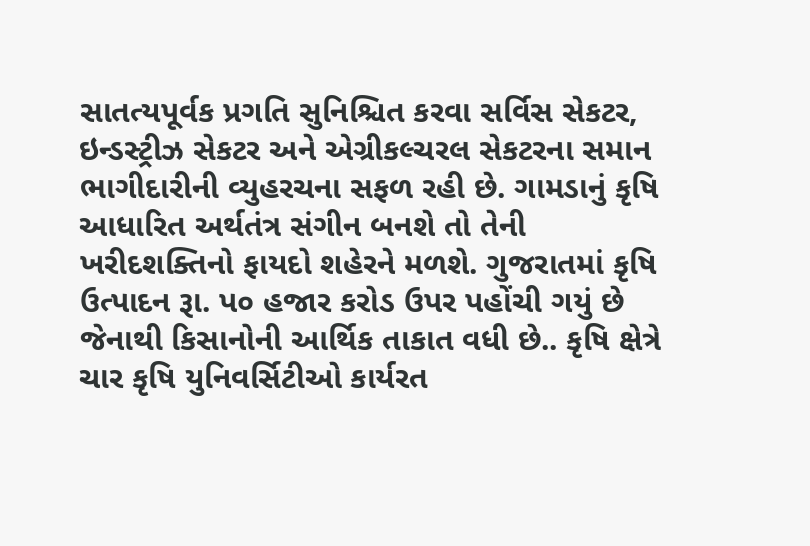સાતત્યપૂર્વક પ્રગતિ સુનિશ્ચિત કરવા સર્વિસ સેકટર, ઇન્ડસ્ટ્રીઝ સેકટર અને એગ્રીકલ્ચરલ સેકટરના સમાન ભાગીદારીની વ્યુહરચના સફળ રહી છે. ગામડાનું કૃષિ આધારિત અર્થતંત્ર સંગીન બનશે તો તેની ખરીદશક્તિનો ફાયદો શહેરને મળશે. ગુજરાતમાં કૃષિ ઉત્પાદન રૂા. પ૦ હજાર કરોડ ઉપર પહોંચી ગયું છે જેનાથી કિસાનોની આર્થિક તાકાત વધી છે.. કૃષિ ક્ષેત્રે ચાર કૃષિ યુનિવર્સિટીઓ કાર્યરત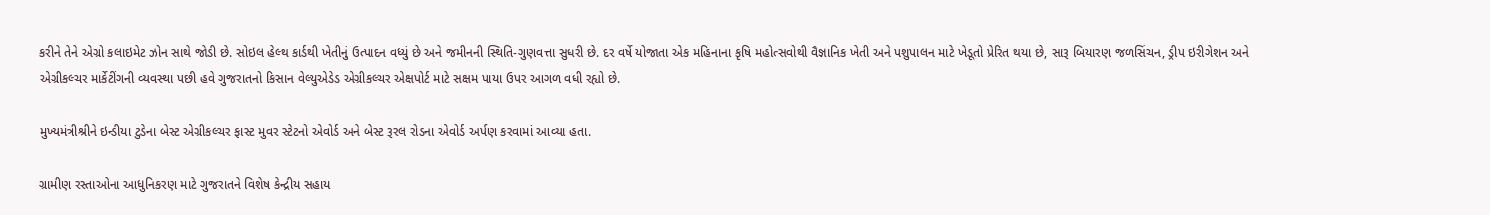કરીને તેને એગ્રો કલાઇમેટ ઝોન સાથે જોડી છે. સોઇલ હેલ્થ કાર્ડથી ખેતીનું ઉત્પાદન વધ્યું છે અને જમીનની સ્થિતિ-ગુણવત્તા સુધરી છે. દર વર્ષે યોજાતા એક મહિનાના કૃષિ મહોત્સવોથી વૈજ્ઞાનિક ખેતી અને પશુપાલન માટે ખેડૂતો પ્રેરિત થયા છે, સારૂ બિયારણ જળસિંચન, ડ્રીપ ઇરીગેશન અને એગ્રીકલ્ચર માર્કેટીંગની વ્યવસ્થા પછી હવે ગુજરાતનો કિસાન વેલ્યુએડેડ એગ્રીકલ્ચર એક્ષપોર્ટ માટે સક્ષમ પાયા ઉપર આગળ વધી રહ્યો છે.

મુખ્યમંત્રીશ્રીને ઇન્ડીયા ટુડેના બેસ્ટ એગ્રીકલ્ચર ફાસ્ટ મુવર સ્ટેટનો એવોર્ડ અને બેસ્ટ રૂરલ રોડના એવોર્ડ અર્પણ કરવામાં આવ્યા હતા.

ગ્રામીણ રસ્તાઓના આધુનિકરણ માટે ગુજરાતને વિશેષ કેન્દ્રીય સહાય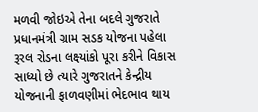મળવી જોઇએ તેના બદલે ગુજરાતે પ્રધાનમંત્રી ગ્રામ સડક યોજના પહેલા રૂરલ રોડના લક્ષ્યાંકો પૂરા કરીને વિકાસ સાધ્યો છે ત્યારે ગુજરાતને કેન્દ્રીય યોજનાની ફાળવણીમાં ભેદભાવ થાય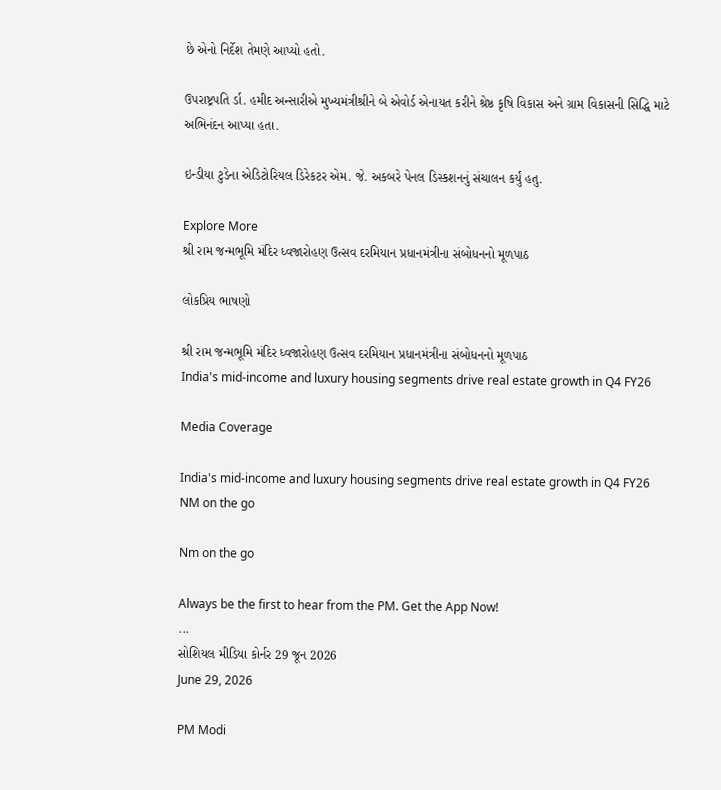છે એનો નિર્દેશ તેમણે આપ્યો હતો.

ઉપરાષ્ટ્રપતિ ર્ડા. હમીદ અન્સારીએ મુખ્યમંત્રીશ્રીને બે એવોર્ડ એનાયત કરીને શ્રેષ્ઠ કૃષિ વિકાસ અને ગ્રામ વિકાસની સિદ્ધિ માટે અભિનંદન આપ્યા હતા.

ઇન્ડીયા ટુડેના એડિટોરિયલ ડિરેકટર એમ. જે. અકબરે પેનલ ડિસ્કશનનું સંચાલન કર્યું હતુ.

Explore More
શ્રી રામ જન્મભૂમિ મંદિર ધ્વજારોહણ ઉત્સવ દરમિયાન પ્રધાનમંત્રીના સંબોધનનો મૂળપાઠ

લોકપ્રિય ભાષણો

શ્રી રામ જન્મભૂમિ મંદિર ધ્વજારોહણ ઉત્સવ દરમિયાન પ્રધાનમંત્રીના સંબોધનનો મૂળપાઠ
India's mid-income and luxury housing segments drive real estate growth in Q4 FY26

Media Coverage

India's mid-income and luxury housing segments drive real estate growth in Q4 FY26
NM on the go

Nm on the go

Always be the first to hear from the PM. Get the App Now!
...
સોશિયલ મીડિયા કોર્નર 29 જૂન 2026
June 29, 2026

PM Modi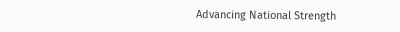Advancing National Strength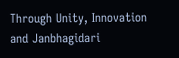Through Unity, Innovation and Janbhagidari